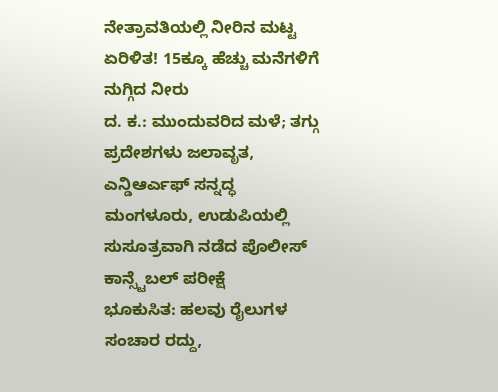ನೇತ್ರಾವತಿಯಲ್ಲಿ ನೀರಿನ ಮಟ್ಟ ಏರಿಳಿತ! 15ಕ್ಕೂ ಹೆಚ್ಚು ಮನೆಗಳಿಗೆ ನುಗ್ಗಿದ ನೀರು
ದ. ಕ.: ಮುಂದುವರಿದ ಮಳೆ; ತಗ್ಗು ಪ್ರದೇಶಗಳು ಜಲಾವೃತ, ಎನ್ಡಿಆರ್ಎಫ್ ಸನ್ನದ್ಧ
ಮಂಗಳೂರು, ಉಡುಪಿಯಲ್ಲಿ ಸುಸೂತ್ರವಾಗಿ ನಡೆದ ಪೊಲೀಸ್ ಕಾನ್ಸ್ಟೆಬಲ್ ಪರೀಕ್ಷೆ
ಭೂಕುಸಿತ: ಹಲವು ರೈಲುಗಳ ಸಂಚಾರ ರದ್ದು,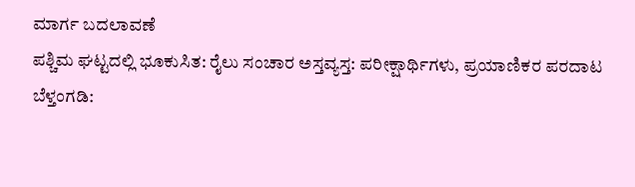ಮಾರ್ಗ ಬದಲಾವಣೆ
ಪಶ್ಚಿಮ ಘಟ್ಟದಲ್ಲಿ ಭೂಕುಸಿತ: ರೈಲು ಸಂಚಾರ ಅಸ್ತವ್ಯಸ್ತ: ಪರೀಕ್ಷಾರ್ಥಿಗಳು, ಪ್ರಯಾಣಿಕರ ಪರದಾಟ
ಬೆಳ್ತಂಗಡಿ: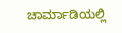ಚಾರ್ಮಾಡಿಯಲ್ಲಿ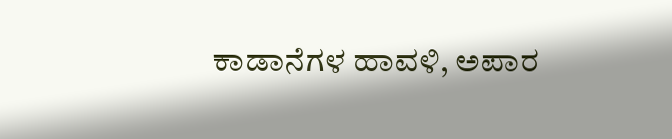ಕಾಡಾನೆಗಳ ಹಾವಳಿ, ಅಪಾರ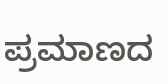ಪ್ರಮಾಣದ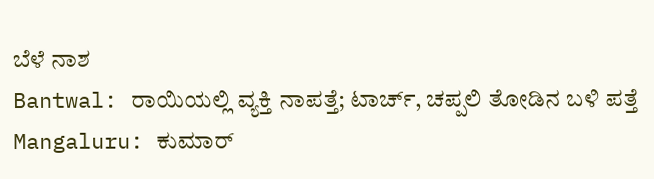ಬೆಳೆ ನಾಶ
Bantwal: ರಾಯಿಯಲ್ಲಿ ವ್ಯಕ್ತಿ ನಾಪತ್ತೆ; ಟಾರ್ಚ್, ಚಪ್ಪಲಿ ತೋಡಿನ ಬಳಿ ಪತ್ತೆ
Mangaluru: ಕುಮಾರ್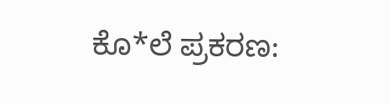ಕೊ*ಲೆ ಪ್ರಕರಣ: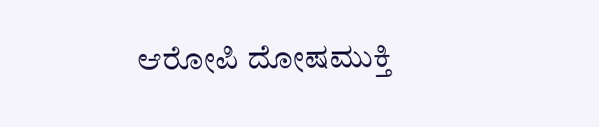ಆರೋಪಿ ದೋಷಮುಕ್ತಿ